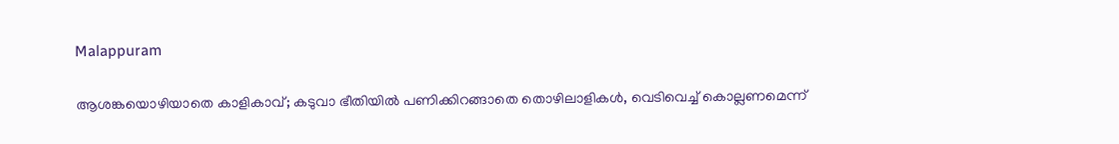Malappuram

ആശങ്കയൊഴിയാതെ കാളികാവ്; കടുവാ ഭീതിയിൽ പണിക്കിറങ്ങാതെ തൊഴിലാളികൾ, വെടിവെച്ച് കൊല്ലണമെന്ന്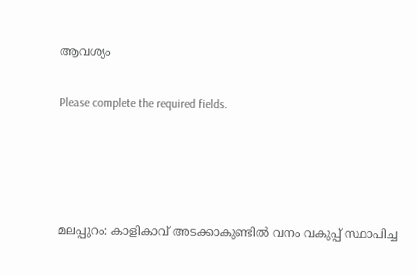ആവശ്യം

Please complete the required fields.




മലപ്പുറം: കാളികാവ് അടക്കാകുണ്ടിൽ വനം വകുപ്പ് സ്ഥാപിച്ച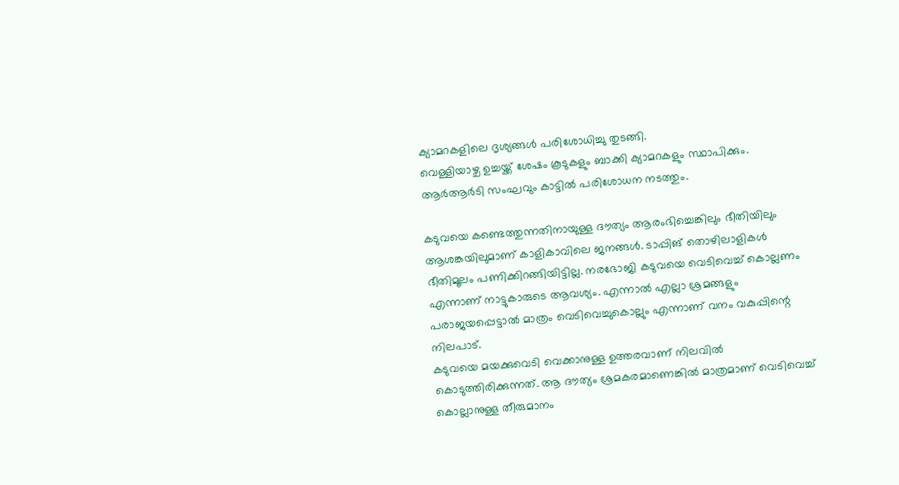ക്യാമറകളിലെ ദൃശ്യങ്ങൾ പരിശോധിച്ചു തുടങ്ങി.
വെള്ളിയാഴ്ച ഉച്ചയ്ക്ക് ശേഷം കൂടുകളും ബാക്കി ക്യാമറകളും സ്ഥാപിക്കും.
ആർആർടി സംഘവും കാട്ടിൽ പരിശോധന നടത്തും.

കടുവയെ കണ്ടെത്തുന്നതിനായുള്ള ദൗത്യം ആരംഭിച്ചെങ്കിലും ഭീതിയിലും ആശങ്കയിലുമാണ് കാളികാവിലെ ജനങ്ങൾ. ടാപ്പിങ് തൊഴിലാളികൾ ഭീതിമൂലം പണിക്കിറങ്ങിയിട്ടില്ല. നരഭോജി കടുവയെ വെടിവെച്ച് കൊല്ലണം എന്നാണ് നാട്ടുകാരുടെ ആവശ്യം. എന്നാൽ എല്ലാ ശ്രമങ്ങളും പരാജയപ്പെട്ടാൽ മാത്രം വെടിവെച്ചുകൊല്ലും എന്നാണ് വനം വകുപ്പിന്റെ നിലപാട്.
കടുവയെ മയക്കുവെടി വെക്കാനുള്ള ഉത്തരവാണ് നിലവിൽ കൊടുത്തിരിക്കുന്നത്. ആ ദൗത്യം ശ്രമകരമാണെങ്കിൽ മാത്രമാണ് വെടിവെച്ച് കൊല്ലാനുള്ള തീരുമാനം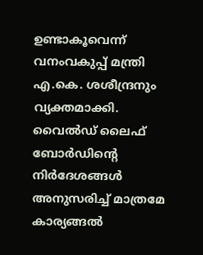ഉണ്ടാകൂവെന്ന് വനംവകുപ്പ് മന്ത്രി എ.കെ. ശശീന്ദ്രനും വ്യക്തമാക്കി. വൈൽഡ് ലൈഫ് ബോർഡിന്റെ നിർദേശങ്ങൾ അനുസരിച്ച് മാത്രമേ കാര്യങ്ങൽ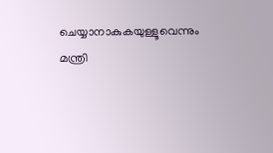ചെയ്യാനാകുകയുള്ളൂവെന്നും മന്ത്രി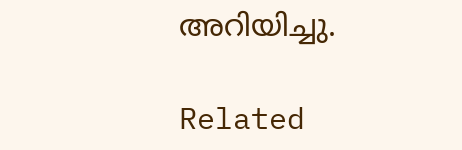അറിയിച്ചു.

Related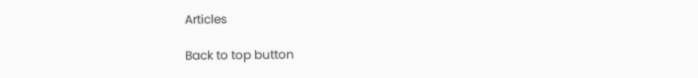Articles

Back to top button